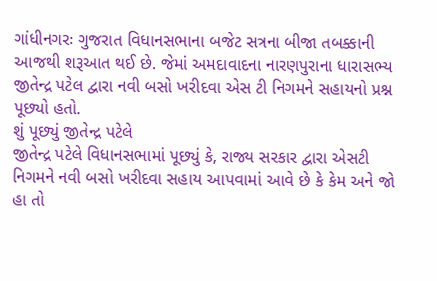ગાંધીનગરઃ ગુજરાત વિધાનસભાના બજેટ સત્રના બીજા તબક્કાની આજથી શરૂઆત થઈ છે. જેમાં અમદાવાદના નારણપુરાના ધારાસભ્ય જીતેન્દ્ર પટેલ દ્વારા નવી બસો ખરીદવા એસ ટી નિગમને સહાયનો પ્રશ્ન પૂછ્યો હતો.
શું પૂછ્યું જીતેન્દ્ર પટેલે
જીતેન્દ્ર પટેલે વિધાનસભામાં પૂછ્યું કે, રાજ્ય સરકાર દ્વારા એસટી નિગમને નવી બસો ખરીદવા સહાય આપવામાં આવે છે કે કેમ અને જો હા તો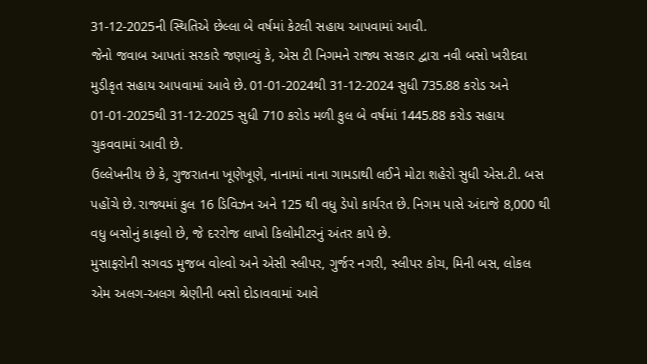31-12-2025ની સ્થિતિએ છેલ્લા બે વર્ષમાં કેટલી સહાય આપવામાં આવી.
જેનો જવાબ આપતાં સરકારે જણાવ્યું કે, એસ ટી નિગમને રાજ્ય સરકાર દ્વારા નવી બસો ખરીદવા મુડીકૃત સહાય આપવામાં આવે છે. 01-01-2024થી 31-12-2024 સુધી 735.88 કરોડ અને 01-01-2025થી 31-12-2025 સુધી 710 કરોડ મળી કુલ બે વર્ષમાં 1445.88 કરોડ સહાય ચુકવવામાં આવી છે.
ઉલ્લેખનીય છે કે, ગુજરાતના ખૂણેખૂણે, નાનામાં નાના ગામડાથી લઈને મોટા શહેરો સુધી એસ.ટી. બસ પહોંચે છે. રાજ્યમાં કુલ 16 ડિવિઝન અને 125 થી વધુ ડેપો કાર્યરત છે. નિગમ પાસે અંદાજે 8,000 થી વધુ બસોનું કાફલો છે, જે દરરોજ લાખો કિલોમીટરનું અંતર કાપે છે.
મુસાફરોની સગવડ મુજબ વોલ્વો અને એસી સ્લીપર, ગુર્જર નગરી, સ્લીપર કોચ, મિની બસ, લોકલ એમ અલગ-અલગ શ્રેણીની બસો દોડાવવામાં આવે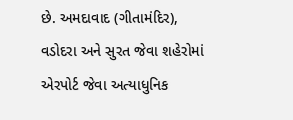છે. અમદાવાદ (ગીતામંદિર), વડોદરા અને સુરત જેવા શહેરોમાં એરપોર્ટ જેવા અત્યાધુનિક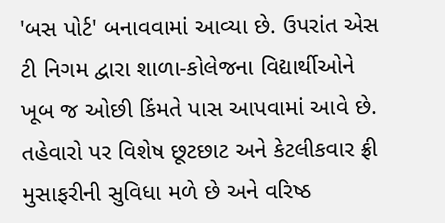'બસ પોર્ટ' બનાવવામાં આવ્યા છે. ઉપરાંત એસ ટી નિગમ દ્વારા શાળા-કોલેજના વિદ્યાર્થીઓને ખૂબ જ ઓછી કિંમતે પાસ આપવામાં આવે છે. તહેવારો પર વિશેષ છૂટછાટ અને કેટલીકવાર ફ્રી મુસાફરીની સુવિધા મળે છે અને વરિષ્ઠ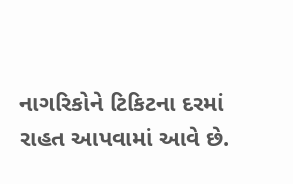નાગરિકોને ટિકિટના દરમાં રાહત આપવામાં આવે છે.